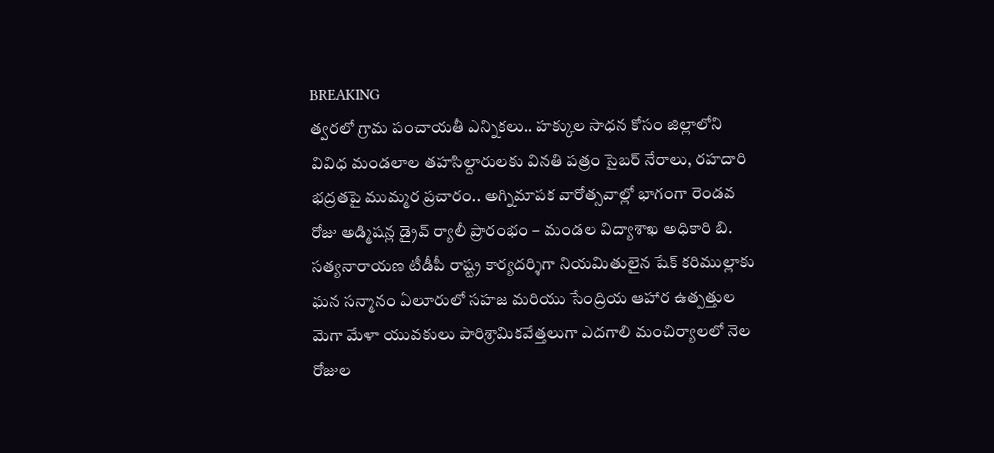BREAKING
త్వరలో గ్రామ పంచాయతీ ఎన్నికలు.. హక్కుల సాధన కోసం జిల్లాలోని వివిధ మండలాల తహసిల్దారులకు వినతి పత్రం సైబర్ నేరాలు, రహదారి భద్రతపై ముమ్మర ప్రచారం.. అగ్నిమాపక వారోత్సవాల్లో భాగంగా రెండవ రోజు అడ్మిషన్ల డ్రైవ్ ర్యాలీ ప్రారంభం – మండల విద్యాశాఖ అధికారి బి. సత్యనారాయణ టీడీపీ రాష్ట్ర కార్యదర్శిగా నియమితులైన షేక్ కరిముల్లాకు ఘన సన్మానం ఏలూరులో సహజ మరియు సేంద్రియ ఆహార ఉత్పత్తుల మెగా మేళా యువకులు పారిశ్రామికవేత్తలుగా ఎదగాలి మంచిర్యాలలో నెల రోజుల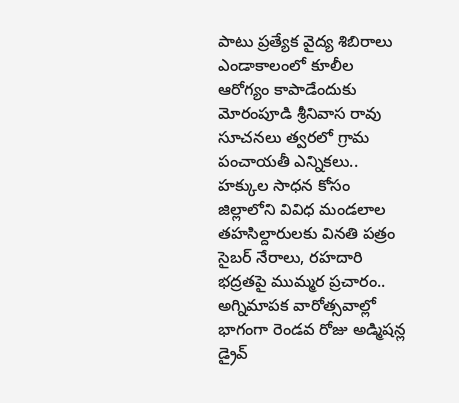పాటు ప్రత్యేక వైద్య శిబిరాలు ఎండాకాలంలో కూలీల ఆరోగ్యం కాపాడేందుకు మోరంపూడి శ్రీనివాస రావు సూచనలు త్వరలో గ్రామ పంచాయతీ ఎన్నికలు.. హక్కుల సాధన కోసం జిల్లాలోని వివిధ మండలాల తహసిల్దారులకు వినతి పత్రం సైబర్ నేరాలు, రహదారి భద్రతపై ముమ్మర ప్రచారం.. అగ్నిమాపక వారోత్సవాల్లో భాగంగా రెండవ రోజు అడ్మిషన్ల డ్రైవ్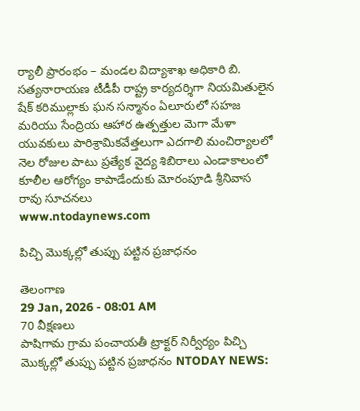ర్యాలీ ప్రారంభం – మండల విద్యాశాఖ అధికారి బి. సత్యనారాయణ టీడీపీ రాష్ట్ర కార్యదర్శిగా నియమితులైన షేక్ కరిముల్లాకు ఘన సన్మానం ఏలూరులో సహజ మరియు సేంద్రియ ఆహార ఉత్పత్తుల మెగా మేళా యువకులు పారిశ్రామికవేత్తలుగా ఎదగాలి మంచిర్యాలలో నెల రోజుల పాటు ప్రత్యేక వైద్య శిబిరాలు ఎండాకాలంలో కూలీల ఆరోగ్యం కాపాడేందుకు మోరంపూడి శ్రీనివాస రావు సూచనలు
www.ntodaynews.com

పిచ్చి మొక్కల్లో తుప్పు పట్టిన ప్రజాధనం

తెలంగాణ
29 Jan, 2026 - 08:01 AM
70 వీక్షణలు
పాషిగామ గ్రామ పంచాయతీ ట్రాక్టర్ నిర్వీర్యం పిచ్చి మొక్కల్లో తుప్పు పట్టిన ప్రజాధనం NTODAY NEWS: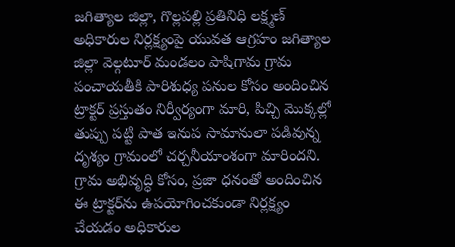జగిత్యాల జిల్లా, గొల్లపల్లి ప్రతినిధి లక్ష్మణ్ అధికారుల నిర్లక్ష్యంపై యువత ఆగ్రహం జగిత్యాల జిల్లా వెల్గటూర్ మండలం పాషిగామ గ్రామ పంచాయతీకి పారిశుధ్య పనుల కోసం అందించిన ట్రాక్టర్ ప్రస్తుతం నిర్వీర్యంగా మారి, పిచ్చి మొక్కల్లో తుప్పు పట్టి పాత ఇనుప సామానులా పడివున్న దృశ్యం గ్రామంలో చర్చనీయాంశంగా మారిందని. గ్రామ అభివృద్ధి కోసం, ప్రజా ధనంతో అందించిన ఈ ట్రాక్టర్‌ను ఉపయోగించకుండా నిర్లక్ష్యం చేయడం అధికారుల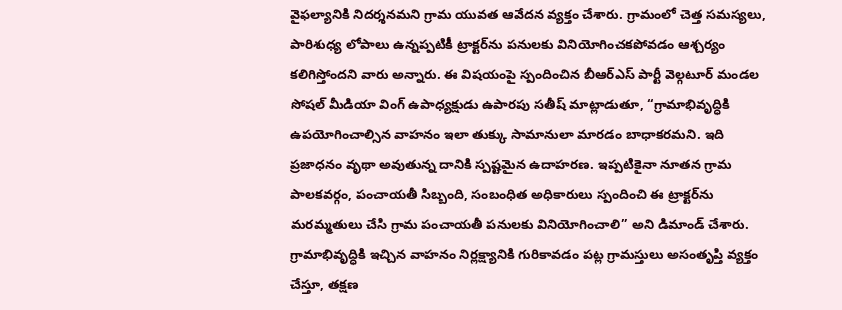వైఫల్యానికి నిదర్శనమని గ్రామ యువత ఆవేదన వ్యక్తం చేశారు. గ్రామంలో చెత్త సమస్యలు, పారిశుధ్య లోపాలు ఉన్నప్పటికీ ట్రాక్టర్‌ను పనులకు వినియోగించకపోవడం ఆశ్చర్యం కలిగిస్తోందని వారు అన్నారు. ఈ విషయంపై స్పందించిన బీఆర్ఎస్ పార్టీ వెల్గటూర్ మండల సోషల్ మీడియా వింగ్ ఉపాధ్యక్షుడు ఉపారపు సతీష్ మాట్లాడుతూ, “గ్రామాభివృద్ధికి ఉపయోగించాల్సిన వాహనం ఇలా తుక్కు సామానులా మారడం బాధాకరమని. ఇది ప్రజాధనం వృథా అవుతున్న దానికి స్పష్టమైన ఉదాహరణ. ఇప్పటికైనా నూతన గ్రామ పాలకవర్గం, పంచాయతీ సిబ్బంది, సంబంధిత అధికారులు స్పందించి ఈ ట్రాక్టర్‌ను మరమ్మతులు చేసి గ్రామ పంచాయతీ పనులకు వినియోగించాలి” అని డిమాండ్ చేశారు. గ్రామాభివృద్ధికి ఇచ్చిన వాహనం నిర్లక్ష్యానికి గురికావడం పట్ల గ్రామస్తులు అసంతృప్తి వ్యక్తం చేస్తూ, తక్షణ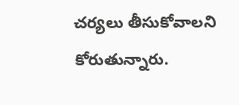చర్యలు తీసుకోవాలని కోరుతున్నారు.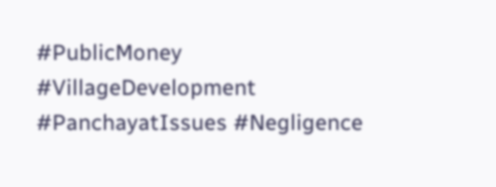#PublicMoney #VillageDevelopment #PanchayatIssues #Negligence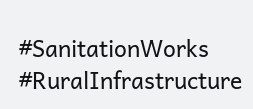#SanitationWorks #RuralInfrastructure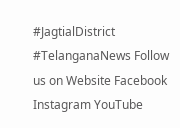#JagtialDistrict #TelanganaNews Follow us on Website Facebook Instagram YouTube